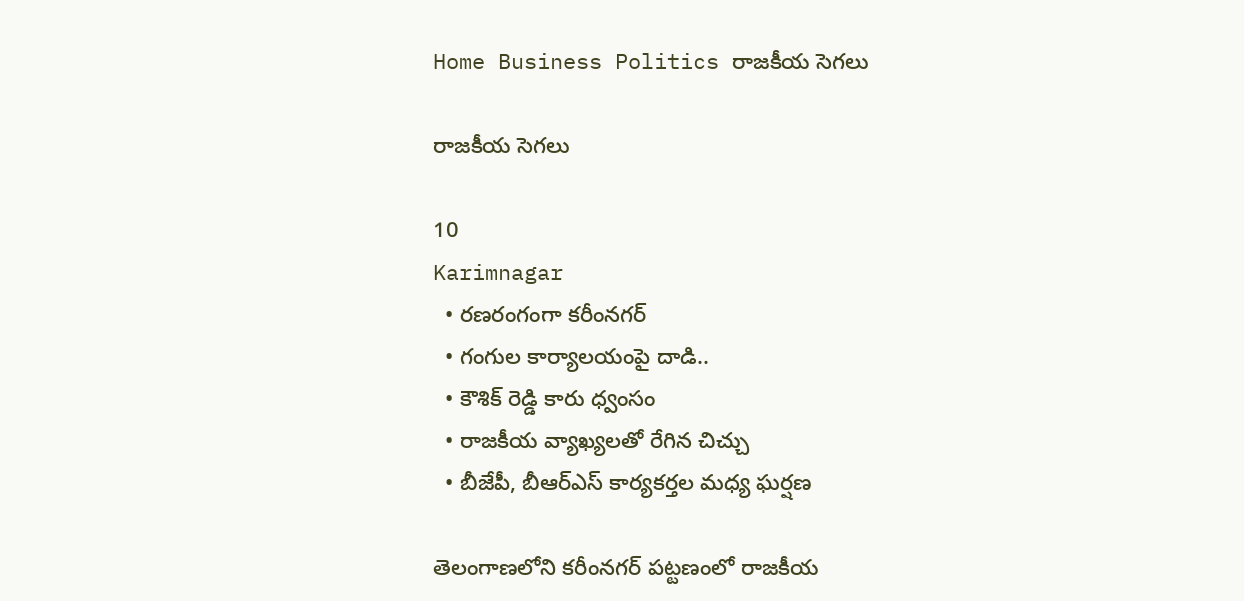Home Business Politics రాజకీయ సెగలు

రాజకీయ సెగలు

10
Karimnagar
  • రణరంగంగా కరీంనగర్
  • గంగుల కార్యాలయంపై దాడి..
  • కౌశిక్ రెడ్డి కారు ధ్వంసం
  • రాజకీయ వ్యాఖ్యలతో రేగిన చిచ్చు
  • బీజేపీ, బీఆర్ఎస్ కార్యకర్తల మధ్య ఘర్షణ

తెలంగాణలోని కరీంనగర్ పట్టణంలో రాజకీయ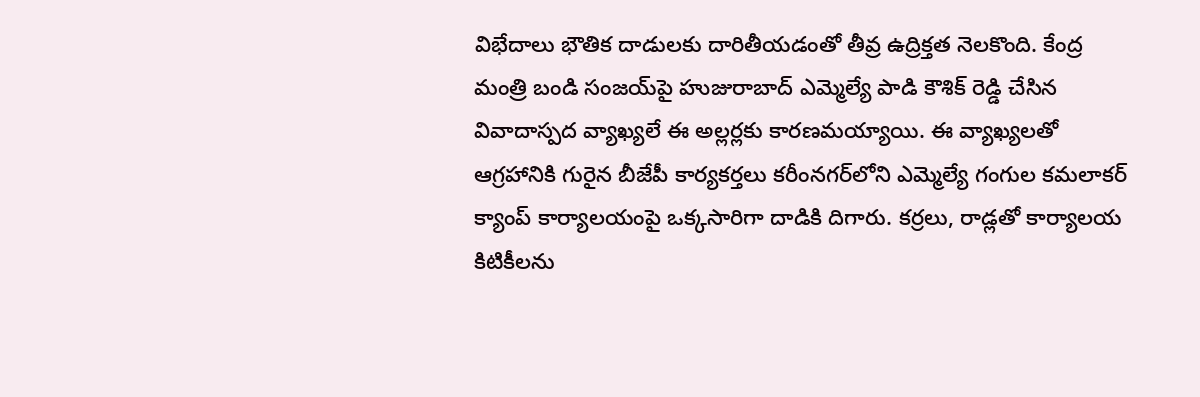విభేదాలు భౌతిక దాడులకు దారితీయడంతో తీవ్ర ఉద్రిక్తత నెలకొంది. కేంద్ర మంత్రి బండి సంజయ్‌పై హుజురాబాద్ ఎమ్మెల్యే పాడి కౌశిక్ రెడ్డి చేసిన వివాదాస్పద వ్యాఖ్యలే ఈ అల్లర్లకు కారణమయ్యాయి. ఈ వ్యాఖ్యలతో ఆగ్రహానికి గురైన బీజేపీ కార్యకర్తలు కరీంనగర్‌లోని ఎమ్మెల్యే గంగుల కమలాకర్ క్యాంప్ కార్యాలయంపై ఒక్కసారిగా దాడికి దిగారు. కర్రలు, రాడ్లతో కార్యాలయ కిటికీలను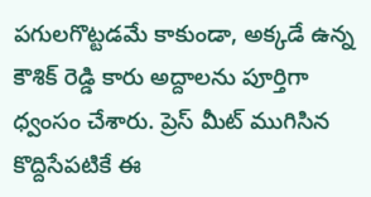పగులగొట్టడమే కాకుండా, అక్కడే ఉన్న కౌశిక్ రెడ్డి కారు అద్దాలను పూర్తిగా ధ్వంసం చేశారు. ప్రెస్ మీట్ ముగిసిన కొద్దిసేపటికే ఈ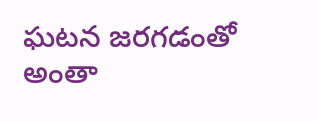ఘటన జరగడంతో అంతా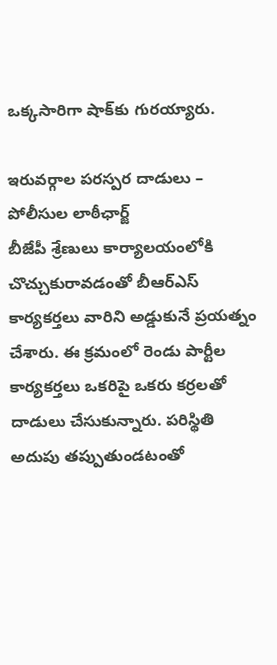ఒక్కసారిగా షాక్‌కు గురయ్యారు.

ఇరువర్గాల పరస్పర దాడులు – పోలీసుల లాఠీఛార్జ్
బీజేపీ శ్రేణులు కార్యాలయంలోకి చొచ్చుకురావడంతో బీఆర్ఎస్ కార్యకర్తలు వారిని అడ్డుకునే ప్రయత్నం చేశారు. ఈ క్రమంలో రెండు పార్టీల కార్యకర్తలు ఒకరిపై ఒకరు కర్రలతో దాడులు చేసుకున్నారు. పరిస్థితి అదుపు తప్పుతుండటంతో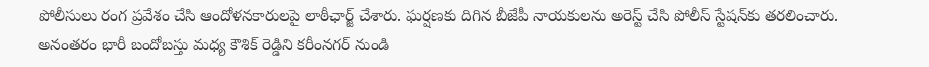పోలీసులు రంగ ప్రవేశం చేసి ఆందోళనకారులపై లాఠీఛార్జ్ చేశారు. ఘర్షణకు దిగిన బీజేపీ నాయకులను అరెస్ట్ చేసి పోలీస్ స్టేషన్‌కు తరలించారు. అనంతరం భారీ బందోబస్తు మధ్య కౌశిక్ రెడ్డిని కరీంనగర్ నుండి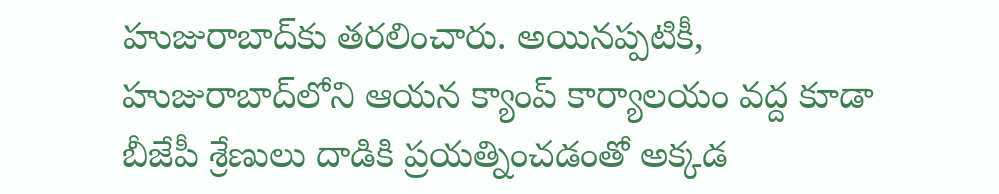హుజురాబాద్‌కు తరలించారు. అయినప్పటికీ, హుజురాబాద్‌లోని ఆయన క్యాంప్ కార్యాలయం వద్ద కూడా బీజేపీ శ్రేణులు దాడికి ప్రయత్నించడంతో అక్కడ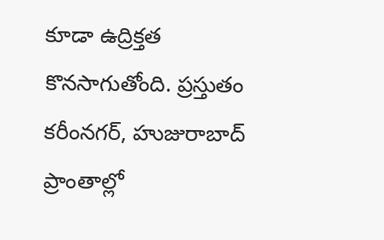కూడా ఉద్రిక్తత కొనసాగుతోంది. ప్రస్తుతం కరీంనగర్, హుజురాబాద్ ప్రాంతాల్లో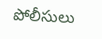పోలీసులు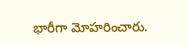భారీగా మోహరించారు.